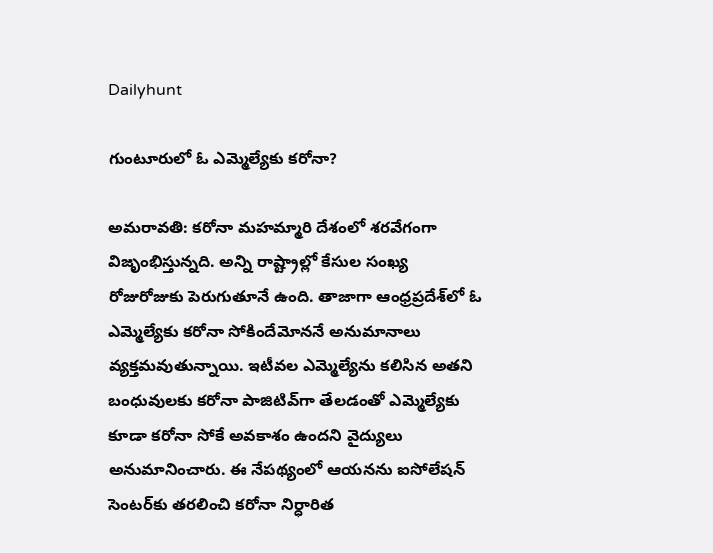Dailyhunt

గుంటూరులో ఓ ఎమ్మెల్యేకు కరోనా?

అమరావతి: కరోనా మహమ్మారి దేశంలో శరవేగంగా విజృంభిస్తున్నది. అన్ని రాష్ట్రాల్లో కేసుల సంఖ్య రోజురోజుకు పెరుగుతూనే ఉంది. తాజాగా ఆంధ్రప్రదేశ్‌లో ఓ ఎమ్మెల్యేకు కరోనా సోకిందేమోననే అనుమానాలు వ్యక్తమవుతున్నాయి. ఇటీవల ఎమ్మెల్యేను కలిసిన అతని బంధువులకు కరోనా పాజిటివ్‌గా తేలడంతో ఎమ్మెల్యేకు కూడా కరోనా సోకే అవకాశం ఉందని వైద్యులు అనుమానించారు. ఈ నేపథ్యంలో ఆయనను ఐసోలేషన్ సెంటర్‌కు తరలించి కరోనా నిర్ధారిత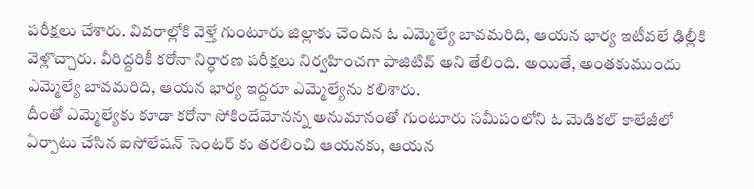పరీక్షలు చేశారు. వివరాల్లోకి వెళ్తే గుంటూరు జిల్లాకు చెందిన ఓ ఎమ్మెల్యే బావమరిది, ఆయన భార్య ఇటీవలే ఢిల్లీకి వెళ్లొచ్చారు. వీరిద్దరికీ కరోనా నిర్ధారణ పరీక్షలు నిర్వహించగా పాజిటివ్ అని తేలింది. అయితే, అంతకుముందు ఎమ్మెల్యే బావమరిది, ఆయన భార్య ఇద్దరూ ఎమ్మెల్యేను కలిశారు.
దీంతో ఎమ్మెల్యేకు కూడా కరోనా సోకిందేమోనన్న అనుమానంతో గుంటూరు సమీపంలోని ఓ మెడికల్ కాలేజీలో ఏర్పాటు చేసిన ఐసోలేషన్ సెంటర్ కు తరలించి ఆయనకు, ఆయన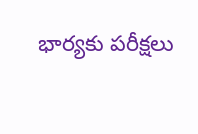భార్యకు పరీక్షలు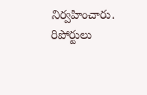నిర్వహించారు.
రిపోర్టులు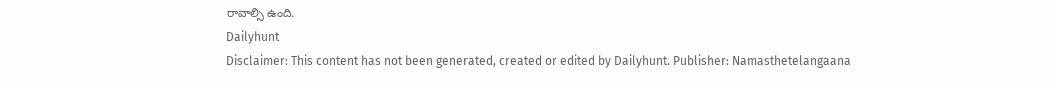రావాల్సి ఉంది.
Dailyhunt
Disclaimer: This content has not been generated, created or edited by Dailyhunt. Publisher: Namasthetelangaana